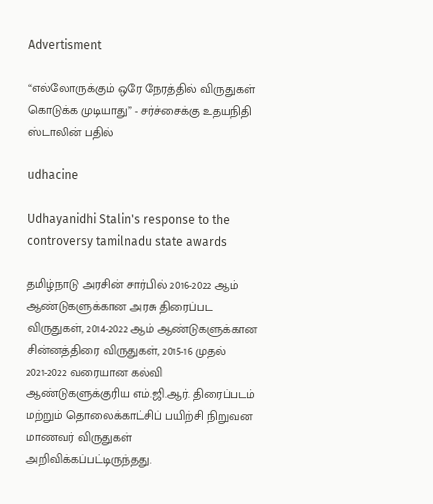Advertisment

“எல்லோருக்கும் ஒரே நேரத்தில் விருதுகள் கொடுக்க முடியாது” - சர்ச்சைக்கு உதயநிதி ஸ்டாலின் பதில்

udhacine

Udhayanidhi Stalin's response to the controversy tamilnadu state awards

தமிழ்நாடு அரசின் சார்பில் 2016-2022 ஆம் ஆண்டுகளுக்கான அரசு திரைப்பட விருதுகள், 2014-2022 ஆம் ஆண்டுகளுக்கான சின்னத்திரை விருதுகள், 2015-16 முதல் 2021-2022 வரையான கல்வி ஆண்டுகளுக்குரிய எம்.ஜி.ஆர். திரைப்படம் மற்றும் தொலைக்காட்சிப் பயிற்சி நிறுவன மாணவர் விருதுகள் அறிவிக்கப்பட்டிருந்தது.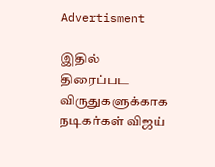Advertisment

இதில் திரைப்பட விருதுகளுக்காக நடிகர்கள் விஜய்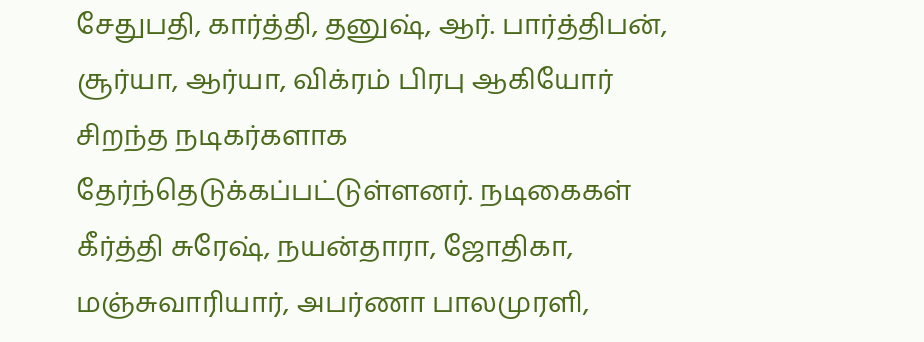சேதுபதி, கார்த்தி, தனுஷ், ஆர். பார்த்திபன், சூர்யா, ஆர்யா, விக்ரம் பிரபு ஆகியோர் சிறந்த நடிகர்களாக தேர்ந்தெடுக்கப்பட்டுள்ளனர். நடிகைகள் கீர்த்தி சுரேஷ், நயன்தாரா, ஜோதிகா, மஞ்சுவாரியார், அபர்ணா பாலமுரளி,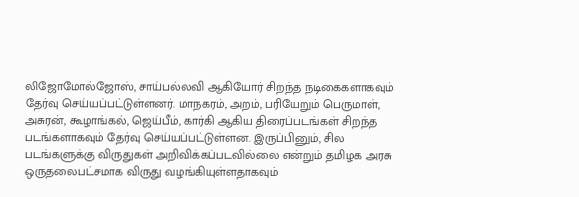லிஜோமோல்ஜோஸ், சாய்பல்லவி ஆகியோர் சிறந்த நடிகைகளாகவும் தேர்வு செய்யப்பட்டுள்ளனர். மாநகரம், அறம், பரியேறும் பெருமாள், அசுரன், கூழாங்கல், ஜெய்பீம், கார்கி ஆகிய திரைப்படங்கள் சிறந்த படங்களாகவும் தேர்வு செய்யப்பட்டுள்ளன. இருப்பினும், சில படங்களுக்கு விருதுகள் அறிவிக்கப்படவில்லை என்றும் தமிழக அரசு ஒருதலைபட்சமாக விருது வழங்கியுள்ளதாகவும்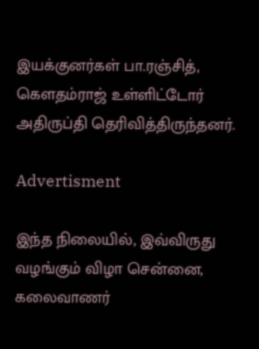இயக்குனர்கள் பா.ரஞ்சித், கெளதம்ராஜ் உள்ளிட்டோர் அதிருப்தி தெரிவித்திருந்தனர்.

Advertisment

இந்த நிலையில், இவ்விருது வழங்கும் விழா சென்னை, கலைவாணர்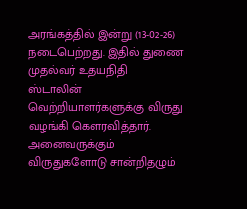அரங்கத்தில் இன்று (13-02-26) நடைபெற்றது. இதில் துணை முதல்வர் உதயநிதி ஸ்டாலின் வெற்றியாளர்களுக்கு விருது வழங்கி கௌரவித்தார். அனைவருக்கும் விருதுகளோடு சான்றிதழும்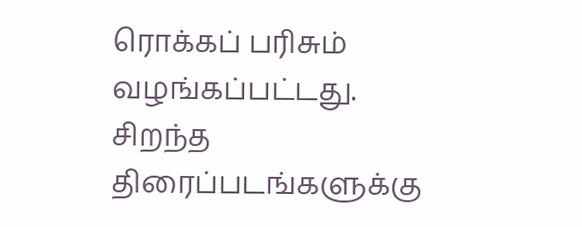ரொக்கப் பரிசும் வழங்கப்பட்டது. சிறந்த திரைப்படங்களுக்கு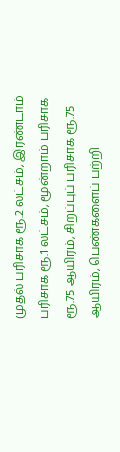முதல் பரிசாக ரூ.2 லட்சம், இரண்டாம் பரிசாக ரூ.1 லட்சம், மூன்றாம் பரிசாக ரூ.75 ஆயிரம், சிறப்புப் பரிசாக ரூ.75 ஆயிரம், பெண்களைப் பற்றி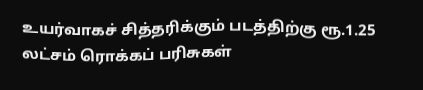உயர்வாகச் சித்தரிக்கும் படத்திற்கு ரூ.1.25 லட்சம் ரொக்கப் பரிசுகள்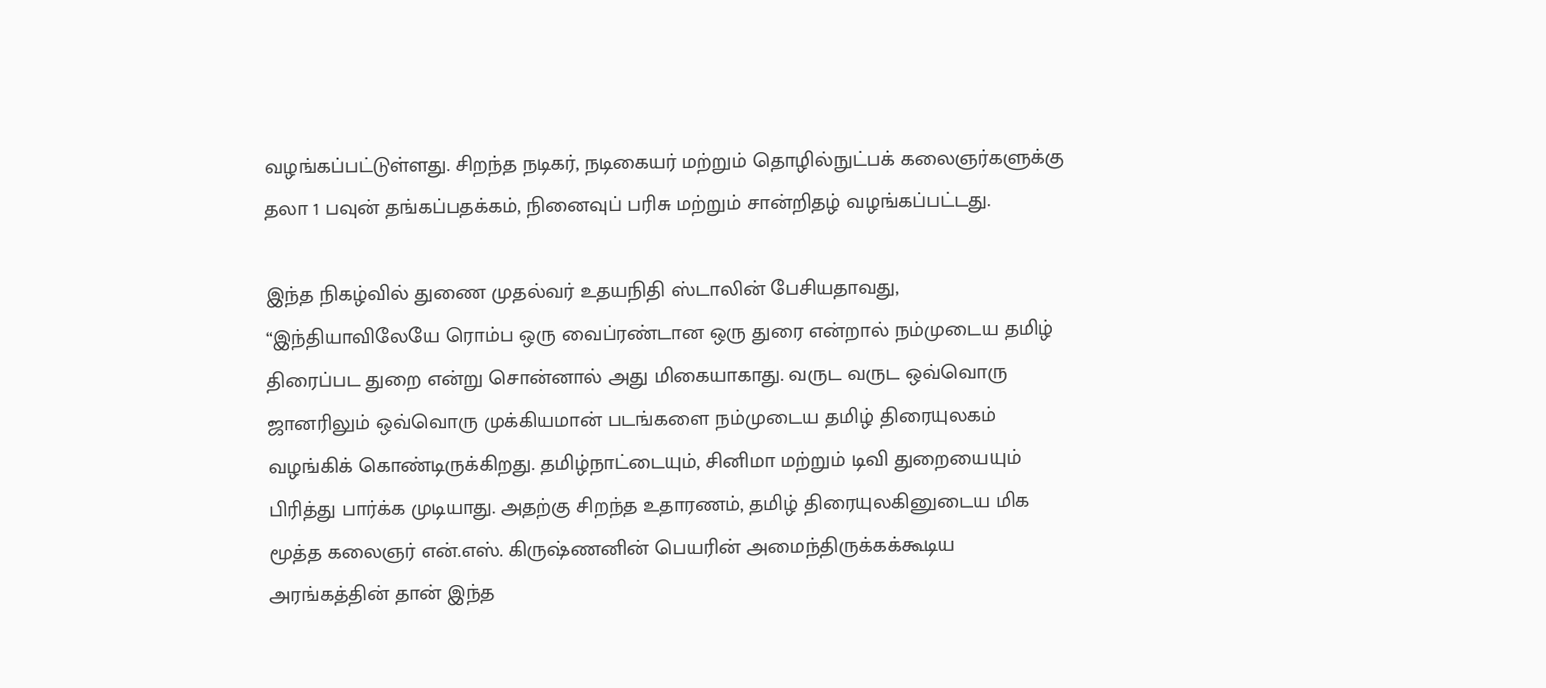வழங்கப்பட்டுள்ளது. சிறந்த நடிகர், நடிகையர் மற்றும் தொழில்நுட்பக் கலைஞர்களுக்கு தலா 1 பவுன் தங்கப்பதக்கம், நினைவுப் பரிசு மற்றும் சான்றிதழ் வழங்கப்பட்டது.

இந்த நிகழ்வில் துணை முதல்வர் உதயநிதி ஸ்டாலின் பேசியதாவது, “இந்தியாவிலேயே ரொம்ப ஒரு வைப்ரண்டான ஒரு துரை என்றால் நம்முடைய தமிழ் திரைப்பட துறை என்று சொன்னால் அது மிகையாகாது. வருட வருட ஒவ்வொரு ஜானரிலும் ஒவ்வொரு முக்கியமான் படங்களை நம்முடைய தமிழ் திரையுலகம் வழங்கிக் கொண்டிருக்கிறது. தமிழ்நாட்டையும், சினிமா மற்றும் டிவி துறையையும் பிரித்து பார்க்க முடியாது. அதற்கு சிறந்த உதாரணம், தமிழ் திரையுலகினுடைய மிக மூத்த கலைஞர் என்.எஸ். கிருஷ்ணனின் பெயரின் அமைந்திருக்கக்கூடிய அரங்கத்தின் தான் இந்த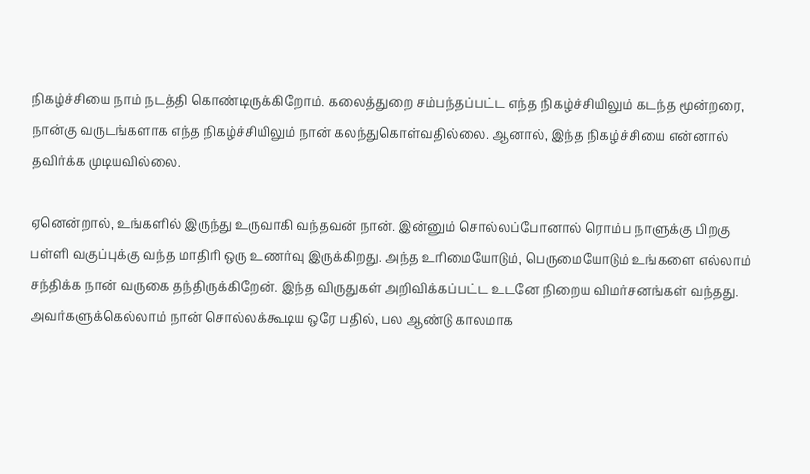நிகழ்ச்சியை நாம் நடத்தி கொண்டிருக்கிறோம். கலைத்துறை சம்பந்தப்பட்ட எந்த நிகழ்ச்சியிலும் கடந்த மூன்றரை, நான்கு வருடங்களாக எந்த நிகழ்ச்சியிலும் நான் கலந்துகொள்வதில்லை. ஆனால், இந்த நிகழ்ச்சியை என்னால் தவிர்க்க முடியவில்லை.

ஏனென்றால், உங்களில் இருந்து உருவாகி வந்தவன் நான். இன்னும் சொல்லப்போனால் ரொம்ப நாளுக்கு பிறகு பள்ளி வகுப்புக்கு வந்த மாதிரி ஒரு உணர்வு இருக்கிறது. அந்த உரிமையோடும், பெருமையோடும் உங்களை எல்லாம் சந்திக்க நான் வருகை தந்திருக்கிறேன். இந்த விருதுகள் அறிவிக்கப்பட்ட உடனே நிறைய விமர்சனங்கள் வந்தது. அவர்களுக்கெல்லாம் நான் சொல்லக்கூடிய ஒரே பதில், பல ஆண்டு காலமாக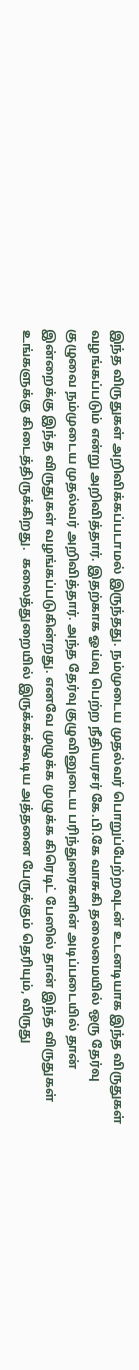இந்த விருதுகள் அறிவிக்கப்படாமல் இருந்தது. நம்முடைய முதல்வர் பொறுப்பேற்றவுடன் உடனடியாக இந்த விருதுகள் வழங்கப்படும் என்று அறிவித்தார். இதற்காக ஓய்வு பெற்ற நீதியரசர் கே.பி.கே வாசுகி தலைமையில் ஒரு தேர்வு குழுவை நம்முடைய முதல்வர் அறிவித்தார். அந்த தேர்வு குழுவினுடைய பரிந்துரைகளின் அடிப்படையில் தான் இன்றைக்கு இந்த விருதுகள் வழங்கப்படுகின்றது. எனவே முழுக்க முழுக்க கிரெடிட் பேஸில் தான் இந்த விருதுகள் உங்களுக்கு கிடைத்திருக்கிறது.  கலைத்துறையில் இருக்கக்கூடிய அத்தனை பேருக்கும் தெரியும், விருது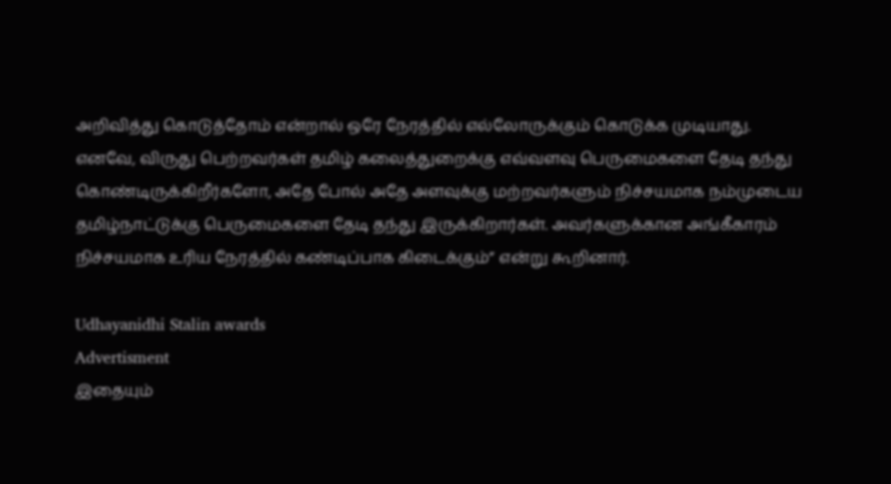அறிவித்து கொடுத்தோம் என்றால் ஒரே நேரத்தில் எல்லோருக்கும் கொடுக்க முடியாது. எனவே, விருது பெற்றவர்கள் தமிழ் கலைத்துறைக்கு எவ்வளவு பெருமைகளை தேடி தந்து கொண்டிருக்கிறீர்களோ, அதே போல் அதே அளவுக்கு மற்றவர்களும் நிச்சயமாக நம்முடைய தமிழ்நாட்டுக்கு பெருமைகளை தேடி தந்து இருக்கிறார்கள். அவர்களுக்கான அங்கீகாரம் நிச்சயமாக உரிய நேரத்தில் கண்டிப்பாக கிடைக்கும்” என்று கூறினார்.

Udhayanidhi Stalin awards
Advertisment
இதையும்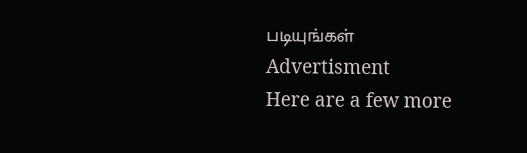படியுங்கள்
Advertisment
Here are a few more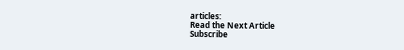articles:
Read the Next Article
Subscribe